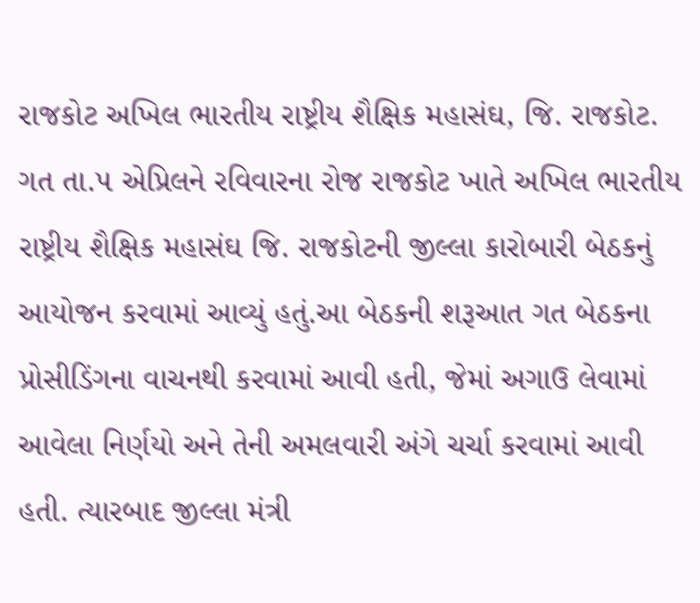રાજકોટ અખિલ ભારતીય રાષ્ટ્રીય શૈક્ષિક મહાસંઘ, જિ. રાજકોટ. ગત તા.૫ એપ્રિલને રવિવારના રોજ રાજકોટ ખાતે અખિલ ભારતીય રાષ્ટ્રીય શૈક્ષિક મહાસંઘ જિ. રાજકોટની જીલ્લા કારોબારી બેઠકનું આયોજન કરવામાં આવ્યું હતું.આ બેઠકની શરૂઆત ગત બેઠકના પ્રોસીડિંગના વાચનથી કરવામાં આવી હતી, જેમાં અગાઉ લેવામાં આવેલા નિર્ણયો અને તેની અમલવારી અંગે ચર્ચા કરવામાં આવી હતી. ત્યારબાદ જીલ્લા મંત્રી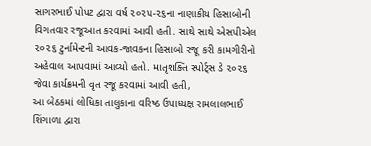સાગરભાઈ પોપટ દ્વારા વર્ષ ૨૦૨૫-૨૬ના નાણાકીય હિસાબોની વિગતવાર રજૂઆત કરવામાં આવી હતી. સાથે સાથે એસપીએલ ૨૦૨૬ ટુર્નામેન્ટની આવક-જાવકના હિસાબો રજૂ કરી કામગીરીનો અહેવાલ આપવામાં આવ્યો હતો. માતૃશક્તિ સ્પોર્ટ્સ ડે ૨૦૨૬ જેવા કાર્યક્રમની વૃત રજૂ કરવામાં આવી હતી,
આ બેઠકમાં લોધિકા તાલુકાના વરિષ્ઠ ઉપાધ્યક્ષ રામલાલભાઈ શિંગાળા દ્વારા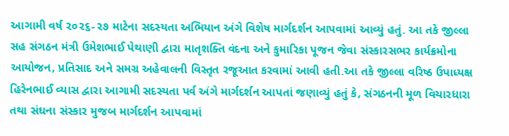આગામી વર્ષ ૨૦૨૬-૨૭ માટેના સદસ્યતા અભિયાન અંગે વિશેષ માર્ગદર્શન આપવામાં આવ્યું હતું. આ તકે જીલ્લા સહ સંગઠન મંત્રી ઉમેશભાઈ પેથાણી દ્વારા માતૃશક્તિ વંદના અને કુમારિકા પૂજન જેવા સંસ્કારસભર કાર્યક્રમોના આયોજન, પ્રતિસાદ અને સમગ્ર અહેવાલની વિસ્તૃત રજૂઆત કરવામાં આવી હતી.આ તકે જીલ્લા વરિષ્ઠ ઉપાધ્યક્ષ હિરેનભાઈ વ્યાસ દ્વારા આગામી સદસ્યતા પર્વ અંગે માર્ગદર્શન આપતાં જણાવ્યું હતું કે, સંગઠનની મૂળ વિચારધારા તથા સંઘના સંસ્કાર મુજબ માર્ગદર્શન આપવામાં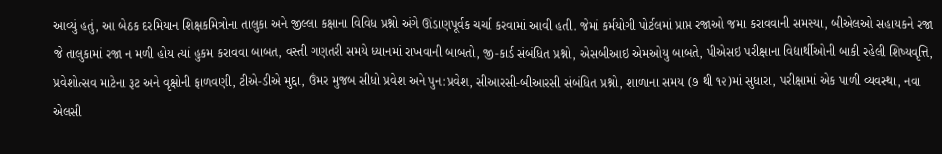આવ્યું હતું, આ બેઠક દરમિયાન શિક્ષકમિત્રોના તાલુકા અને જીલ્લા કક્ષાના વિવિધ પ્રશ્નો અંગે ઊંડાણપૂર્વક ચર્ચા કરવામાં આવી હતી. જેમાં કર્મયોગી પોર્ટલમાં પ્રાપ્ત રજાઓ જમા કરાવવાની સમસ્યા, બીએલઓ સહાયકને રજા જે તાલુકામાં રજા ન મળી હોય ત્યાં હુકમ કરાવવા બાબત, વસ્તી ગણતરી સમયે ધ્યાનમાં રાખવાની બાબતો, જી-કાર્ડ સંબંધિત પ્રશ્નો, એસબીઆઇ એમઓયુ બાબતે, પીએસઇ પરીક્ષાના વિદ્યાર્થીઓની બાકી રહેલી શિષ્યવૃત્તિ, પ્રવેશોત્સવ માટેના રૂટ અને વૃક્ષોની ફાળવણી, ટીએ-ડીએ મુદ્દા, ઉંમર મુજબ સીધો પ્રવેશ અને પુન:પ્રવેશ, સીઆરસી-બીઆરસી સંબંધિત પ્રશ્નો, શાળાના સમય (૭ થી ૧૨)માં સુધારા, પરીક્ષામાં એક પાળી વ્યવસ્થા, નવા એલસી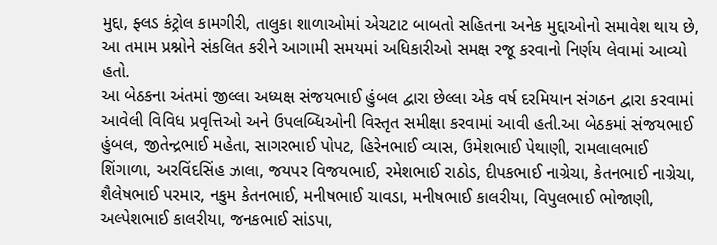મુદ્દા, ફ્લડ કંટ્રોલ કામગીરી, તાલુકા શાળાઓમાં એચટાટ બાબતો સહિતના અનેક મુદ્દાઓનો સમાવેશ થાય છે, આ તમામ પ્રશ્નોને સંકલિત કરીને આગામી સમયમાં અધિકારીઓ સમક્ષ રજૂ કરવાનો નિર્ણય લેવામાં આવ્યો હતો.
આ બેઠકના અંતમાં જીલ્લા અધ્યક્ષ સંજયભાઈ હુંબલ દ્વારા છેલ્લા એક વર્ષ દરમિયાન સંગઠન દ્વારા કરવામાં આવેલી વિવિધ પ્રવૃત્તિઓ અને ઉપલબ્ધિઓની વિસ્તૃત સમીક્ષા કરવામાં આવી હતી.આ બેઠકમાં સંજયભાઈ હુંબલ, જીતેન્દ્રભાઈ મહેતા, સાગરભાઈ પોપટ, હિરેનભાઈ વ્યાસ, ઉમેશભાઈ પેથાણી, રામલાલભાઈ શિંગાળા, અરવિંદસિંહ ઝાલા, જયપર વિજયભાઈ, રમેશભાઈ રાઠોડ, દીપકભાઈ નાગ્રેચા, કેતનભાઈ નાગ્રેચા, શૈલેષભાઈ પરમાર, નકુમ કેતનભાઈ, મનીષભાઈ ચાવડા, મનીષભાઈ કાલરીયા, વિપુલભાઈ ભોજાણી, અલ્પેશભાઈ કાલરીયા, જનકભાઈ સાંડપા,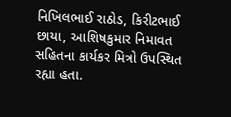નિખિલભાઈ રાઠોડ, કિરીટભાઈ છાયા, આશિષકુમાર નિમાવત સહિતના કાર્યકર મિત્રો ઉપસ્થિત રહ્યા હતા.